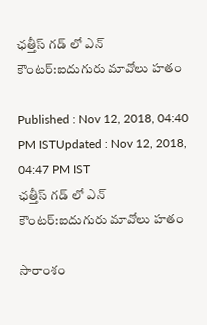ఛత్తీస్ గడ్ లో ఎన్ కౌంటర్:ఐదుగురు మావోలు హతం

Published : Nov 12, 2018, 04:40 PM ISTUpdated : Nov 12, 2018, 04:47 PM IST
ఛత్తీస్ గడ్ లో ఎన్ కౌంటర్:ఐదుగురు మావోలు హతం

సారాంశం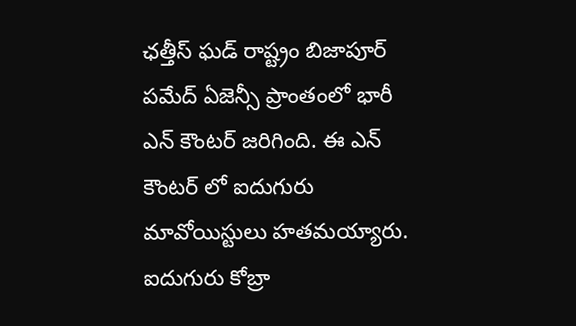ఛత్తీస్ ఘడ్ రాష్ట్రం బిజాపూర్ పమేద్ ఏజెన్సీ ప్రాంతంలో భారీ ఎన్ కౌంటర్ జరిగింది. ఈ ఎన్ కౌంటర్ లో ఐదుగురు మావోయిస్టులు హతమయ్యారు. ఐదుగురు కోబ్రా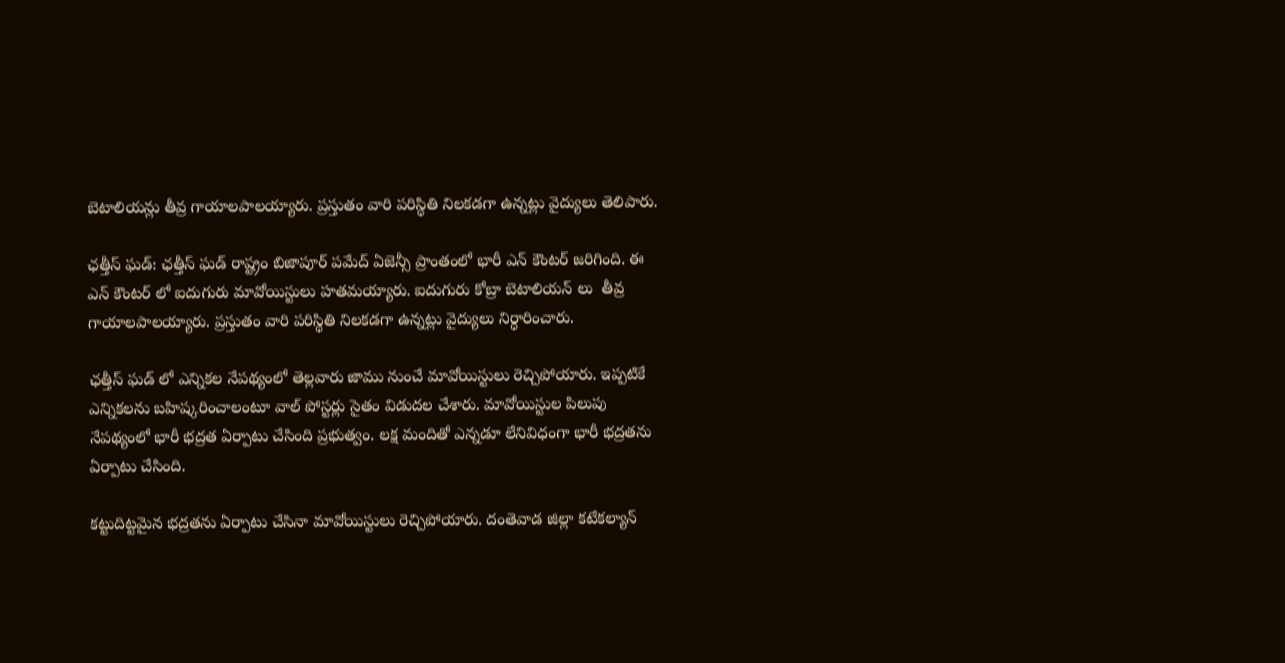బెటాలియన్లు తీవ్ర గాయాలపాలయ్యారు. ప్రస్తుతం వారి పరిస్థితి నిలకడగా ఉన్నట్లు వైద్యులు తెలిపారు.

ఛత్తీస్ ఘడ్: ఛత్తీస్ ఘడ్ రాష్ట్రం బిజాపూర్ పమేద్ ఏజెన్సీ ప్రాంతంలో భారీ ఎన్ కౌంటర్ జరిగింది. ఈ ఎన్ కౌంటర్ లో ఐదుగురు మావోయిస్టులు హతమయ్యారు. ఐదుగురు కోబ్రా బెటాలియన్ లు  తీవ్ర గాయాలపాలయ్యారు. ప్రస్తుతం వారి పరిస్థితి నిలకడగా ఉన్నట్లు వైద్యులు నిర్ధారించారు.

ఛత్తీస్ ఘడ్ లో ఎన్నికల నేపథ్యంలో తెల్లవారు జాము నుంచే మావోయిస్టులు రెచ్చిపోయారు. ఇప్పటికే ఎన్నికలను బహిష్కరించాలంటూ వాల్ పోస్టర్లు సైతం విడుదల చేశారు. మావోయిస్టుల పిలుపు నేపథ్యంలో భారీ భద్రత ఏర్పాటు చేసింది ప్రభుత్వం. లక్ష మందితో ఎన్నడూ లేనివిధంగా భారీ భద్రతను ఏర్పాటు చేసింది.

కట్టుదిట్టమైన భద్రతను ఏర్పాటు చేసినా మావోయిస్టులు రెచ్చిపోయారు. దంతెవాడ జిల్లా కటేకల్యాన్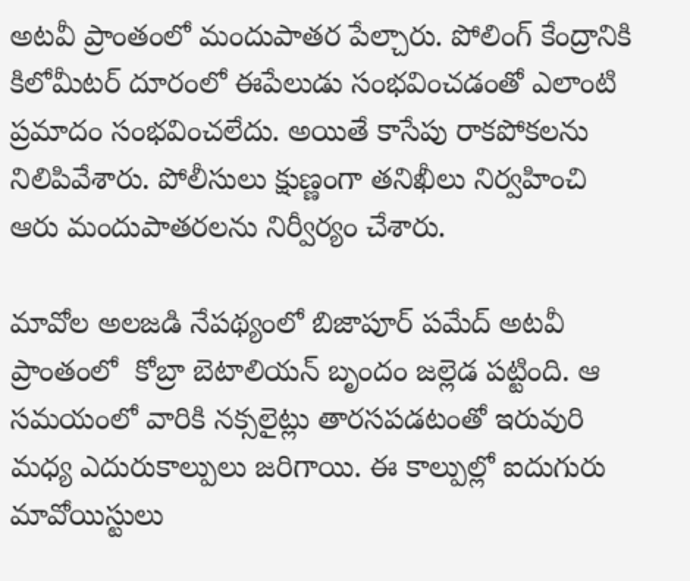అటవీ ప్రాంతంలో మందుపాతర పేల్చారు. పోలింగ్ కేంద్రానికి కిలోమీటర్ దూరంలో ఈపేలుడు సంభవించడంతో ఎలాంటి ప్రమాదం సంభవించలేదు. అయితే కాసేపు రాకపోకలను నిలిపివేశారు. పోలీసులు క్షుణ్ణంగా తనిఖీలు నిర్వహించి  ఆరు మందుపాతరలను నిర్వీర్యం చేశారు.

మావోల అలజడి నేపథ్యంలో బిజాపూర్ పమేద్ అటవీ ప్రాంతంలో  కోబ్రా బెటాలియన్ బృందం జల్లెడ పట్టింది. ఆ సమయంలో వారికి నక్సలైట్లు తారసపడటంతో ఇరువురి మధ్య ఎదురుకాల్పులు జరిగాయి. ఈ కాల్పుల్లో ఐదుగురు మావోయిస్టులు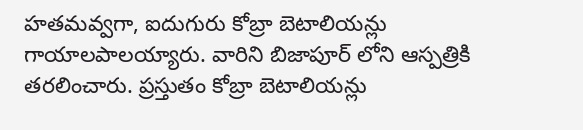హతమవ్వగా, ఐదుగురు కోబ్రా బెటాలియన్లు గాయాలపాలయ్యారు. వారిని బిజాపూర్ లోని ఆస్పత్రికి తరలించారు. ప్రస్తుతం కోబ్రా బెటాలియన్లు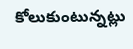కోలుకుంటున్నట్లు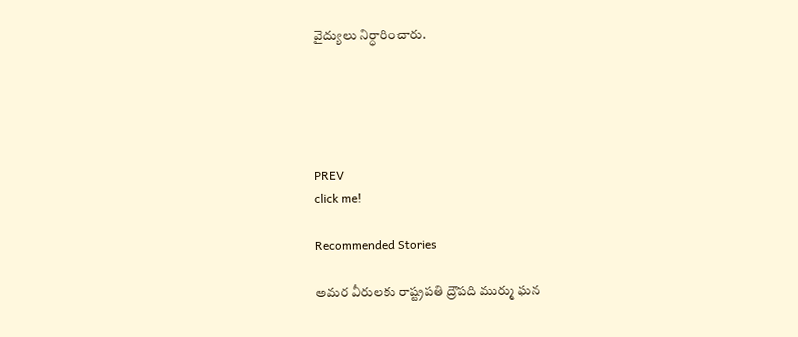వైద్యులు నిర్ధారించారు.





PREV
click me!

Recommended Stories

అమర వీరులకు రాష్ట్రపతి ద్రౌపది ముర్ము ఘన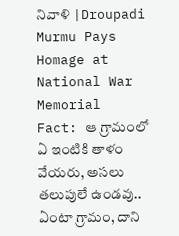నివాళి |Droupadi Murmu Pays Homage at National War Memorial
Fact: ఆ గ్రామంలో ఏ ఇంటికి తాళం వేయరు, అసలు తలుపులే ఉండవు.. ఏంటా గ్రామం, దాని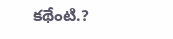కథేంటి.?